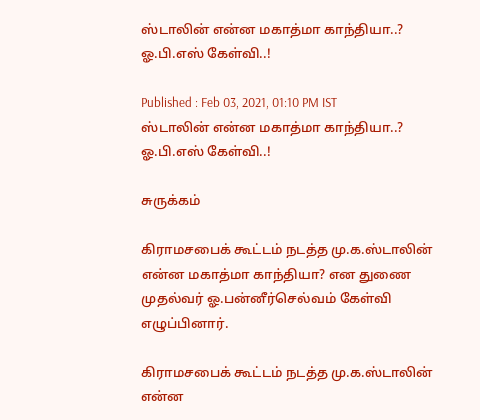ஸ்டாலின் என்ன மகாத்மா காந்தியா..? ஓ.பி.எஸ் கேள்வி..!

Published : Feb 03, 2021, 01:10 PM IST
ஸ்டாலின் என்ன மகாத்மா காந்தியா..? ஓ.பி.எஸ் கேள்வி..!

சுருக்கம்

கிராமசபைக் கூட்டம் நடத்த மு.க.ஸ்டாலின் என்ன மகாத்மா காந்தியா? என துணை முதல்வர் ஓ.பன்னீர்செல்வம் கேள்வி எழுப்பினார்.

கிராமசபைக் கூட்டம் நடத்த மு.க.ஸ்டாலின் என்ன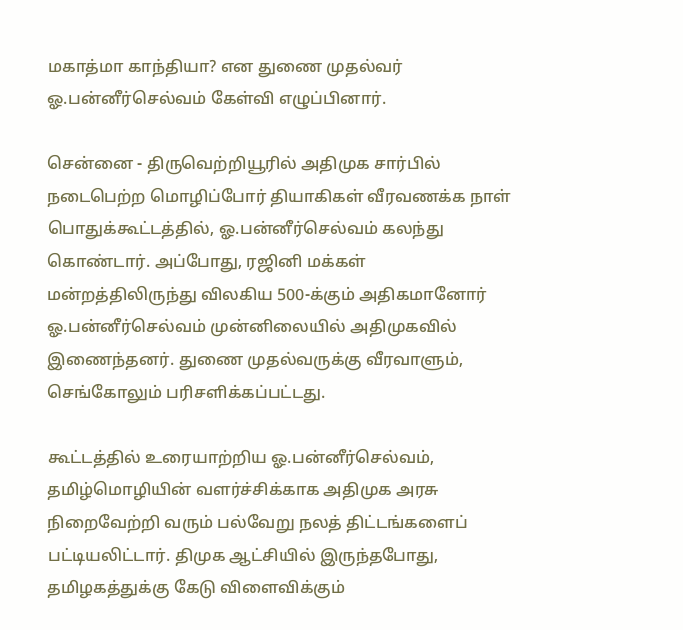மகாத்மா காந்தியா? என துணை முதல்வர் ஓ.பன்னீர்செல்வம் கேள்வி எழுப்பினார்.

சென்னை - திருவெற்றியூரில் அதிமுக சார்பில் நடைபெற்ற மொழிப்போர் தியாகிகள் வீரவணக்க நாள் பொதுக்கூட்டத்தில், ஓ.பன்னீர்செல்வம் கலந்து கொண்டார். அப்போது, ரஜினி மக்கள் மன்றத்திலிருந்து விலகிய 500-க்கும் அதிகமானோர் ஓ.பன்னீர்செல்வம் முன்னிலையில் அதிமுகவில் இணைந்தனர். துணை முதல்வருக்கு வீரவாளும், செங்கோலும் பரிசளிக்கப்பட்டது.

கூட்டத்தில் உரையாற்றிய ஓ.பன்னீர்செல்வம், தமிழ்மொழியின் வளர்ச்சிக்காக அதிமுக அரசு நிறைவேற்றி வரும் பல்வேறு நலத் திட்டங்களைப் பட்டியலிட்டார். திமுக ஆட்சியில் இருந்தபோது, தமிழகத்துக்கு கேடு விளைவிக்கும்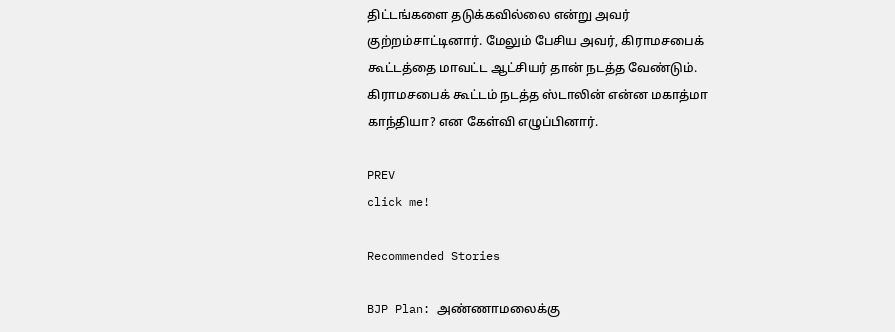திட்டங்களை தடுக்கவில்லை என்று அவர் குற்றம்சாட்டினார். மேலும் பேசிய அவர், கிராமசபைக் கூட்டத்தை மாவட்ட ஆட்சியர் தான் நடத்த வேண்டும். கிராமசபைக் கூட்டம் நடத்த ஸ்டாலின் என்ன மகாத்மா காந்தியா? என கேள்வி எழுப்பினார்.

PREV
click me!

Recommended Stories

BJP Plan: அண்ணாமலைக்கு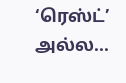‘ரெஸ்ட்’ அல்ல...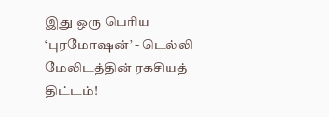இது ஒரு பெரிய ‘புரமோஷன்’ - டெல்லி மேலிடத்தின் ரகசியத் திட்டம்!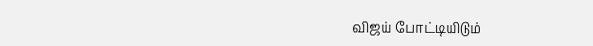விஜய் போட்டியிடும்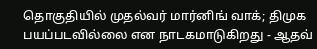தொகுதியில் முதல்வர் மார்னிங் வாக்; திமுக பயப்படவில்லை என நாடகமாடுகிறது - ஆதவ்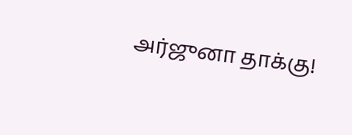அர்ஜுனா தாக்கு!